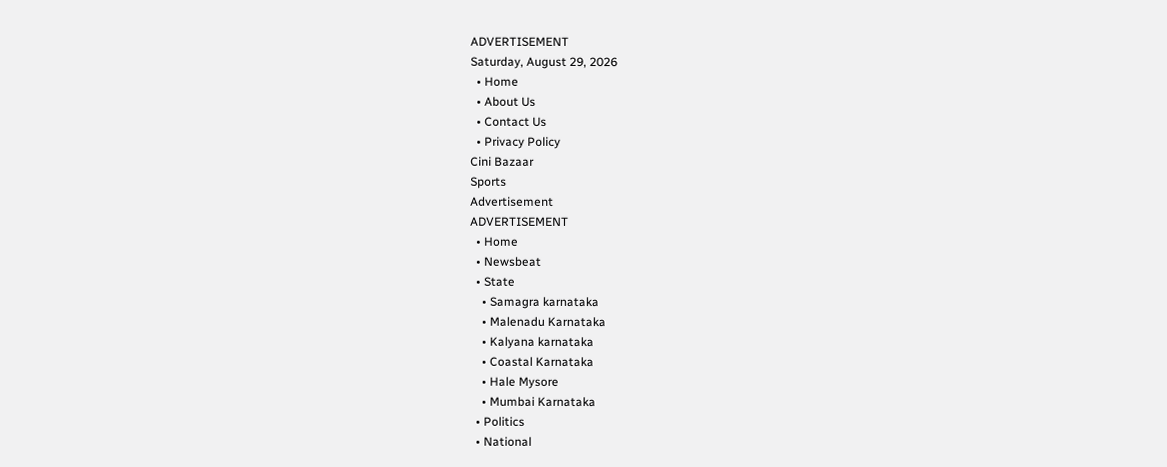ADVERTISEMENT
Saturday, August 29, 2026
  • Home
  • About Us
  • Contact Us
  • Privacy Policy
Cini Bazaar
Sports
Advertisement
ADVERTISEMENT
  • Home
  • Newsbeat
  • State
    • Samagra karnataka
    • Malenadu Karnataka
    • Kalyana karnataka
    • Coastal Karnataka
    • Hale Mysore
    • Mumbai Karnataka
  • Politics
  • National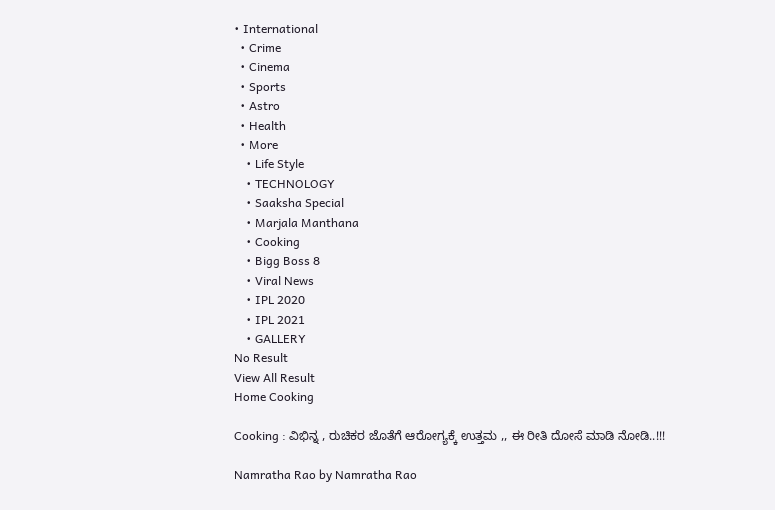• International
  • Crime
  • Cinema
  • Sports
  • Astro
  • Health
  • More
    • Life Style
    • TECHNOLOGY
    • Saaksha Special
    • Marjala Manthana
    • Cooking
    • Bigg Boss 8
    • Viral News
    • IPL 2020
    • IPL 2021
    • GALLERY
No Result
View All Result
Home Cooking

Cooking : ವಿಭಿನ್ನ , ರುಚಿಕರ ಜೊತೆಗೆ ಆರೋಗ್ಯಕ್ಕೆ ಉತ್ತಮ ,, ಈ ರೀತಿ ದೋಸೆ ಮಾಡಿ ನೋಡಿ..!!!

Namratha Rao by Namratha Rao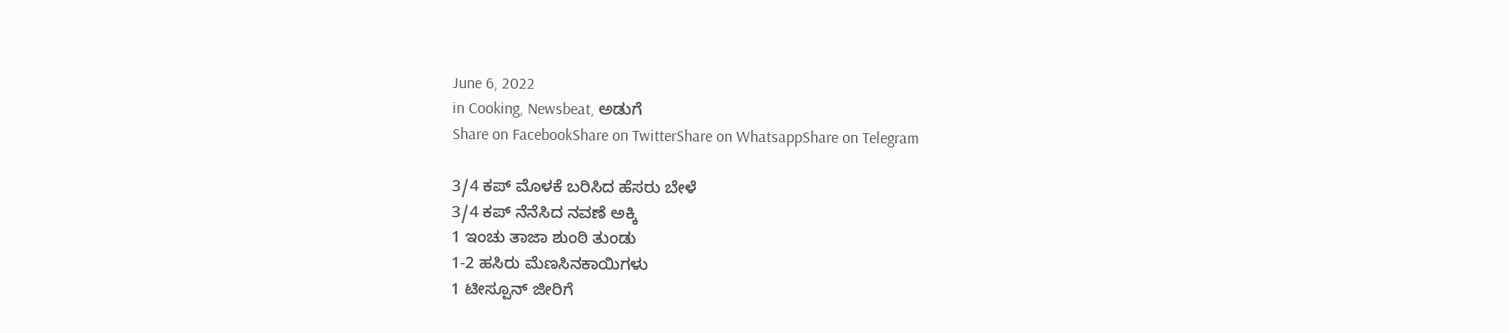June 6, 2022
in Cooking, Newsbeat, ಅಡುಗೆ
Share on FacebookShare on TwitterShare on WhatsappShare on Telegram

3/4 ಕಪ್ ಮೊಳಕೆ ಬರಿಸಿದ ಹೆಸರು ಬೇಳೆ
3/4 ಕಪ್ ನೆನೆಸಿದ ನವಣೆ ಅಕ್ಕಿ
1 ಇಂಚು ತಾಜಾ ಶುಂಠಿ ತುಂಡು
1-2 ಹಸಿರು ಮೆಣಸಿನಕಾಯಿಗಳು
1 ಟೀಸ್ಪೂನ್ ಜೀರಿಗೆ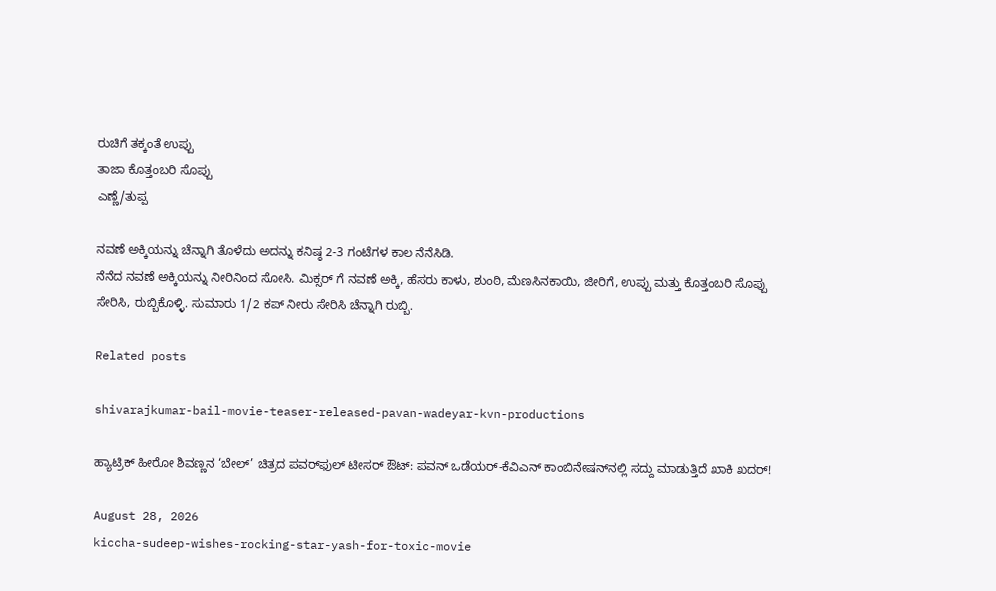ರುಚಿಗೆ ತಕ್ಕಂತೆ ಉಪ್ಪು
ತಾಜಾ ಕೊತ್ತಂಬರಿ ಸೊಪ್ಪು
ಎಣ್ಣೆ/ತುಪ್ಪ

ನವಣೆ ಅಕ್ಕಿಯನ್ನು ಚೆನ್ನಾಗಿ ತೊಳೆದು ಅದನ್ನು ಕನಿಷ್ಠ 2-3 ಗಂಟೆಗಳ ಕಾಲ ನೆನೆಸಿಡಿ.
ನೆನೆದ ನವಣೆ ಅಕ್ಕಿಯನ್ನು ನೀರಿನಿಂದ ಸೋಸಿ. ಮಿಕ್ಸರ್ ಗೆ ನವಣೆ ಅಕ್ಕಿ, ಹೆಸರು ಕಾಳು, ಶುಂಠಿ, ಮೆಣಸಿನಕಾಯಿ, ಜೀರಿಗೆ, ಉಪ್ಪು ಮತ್ತು ಕೊತ್ತಂಬರಿ ಸೊಪ್ಪು ಸೇರಿಸಿ, ರುಬ್ಬಿಕೊಳ್ಳಿ. ಸುಮಾರು 1/2 ಕಪ್ ನೀರು ಸೇರಿಸಿ ಚೆನ್ನಾಗಿ ರುಬ್ಬಿ.

Related posts

shivarajkumar-bail-movie-teaser-released-pavan-wadeyar-kvn-productions

ಹ್ಯಾಟ್ರಿಕ್ ಹೀರೋ ಶಿವಣ್ಣನ ‘ಬೇಲ್’ ಚಿತ್ರದ ಪವರ್‌ಫುಲ್ ಟೀಸರ್ ಔಟ್: ಪವನ್ ಒಡೆಯರ್-ಕೆವಿಎನ್ ಕಾಂಬಿನೇಷನ್‌ನಲ್ಲಿ ಸದ್ದು ಮಾಡುತ್ತಿದೆ ಖಾಕಿ ಖದರ್!

August 28, 2026
kiccha-sudeep-wishes-rocking-star-yash-for-toxic-movie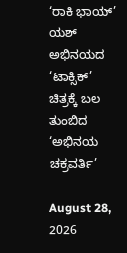‘ರಾಕಿ ಭಾಯ್’ ಯಶ್ ಅಭಿನಯದ ‘ಟಾಕ್ಸಿಕ್’ ಚಿತ್ರಕ್ಕೆ ಬಲ ತುಂಬಿದ ‘ಅಭಿನಯ ಚಕ್ರವರ್ತಿ’

August 28, 2026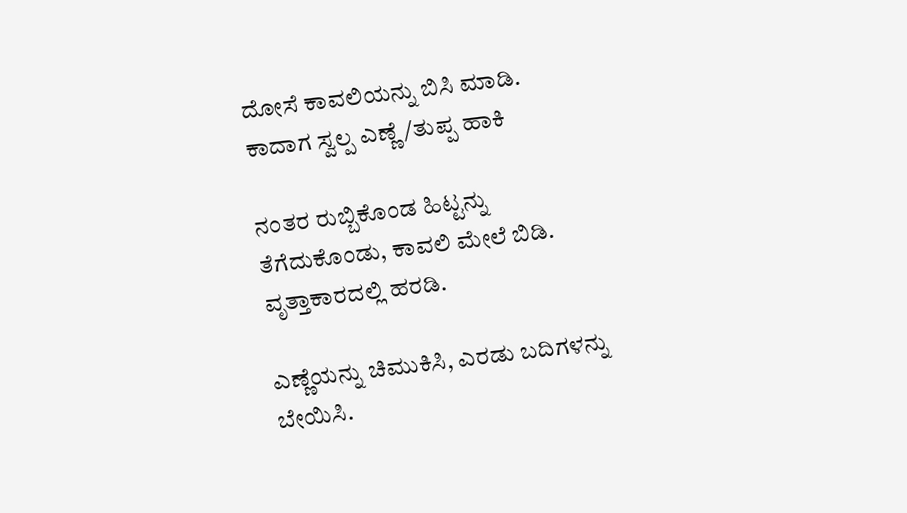ದೋಸೆ ಕಾವಲಿಯನ್ನು ಬಿಸಿ ಮಾಡಿ. ಕಾದಾಗ ಸ್ವಲ್ಪ ಎಣ್ಣೆ/ತುಪ್ಪ ಹಾಕಿ

ನಂತರ ರುಬ್ಬಿಕೊಂಡ ಹಿಟ್ಟನ್ನು ತೆಗೆದುಕೊಂಡು, ಕಾವಲಿ ಮೇಲೆ ಬಿಡಿ. ವೃತ್ತಾಕಾರದಲ್ಲಿ ಹರಡಿ.

ಎಣ್ಣೆಯನ್ನು ಚಿಮುಕಿಸಿ, ಎರಡು ಬದಿಗಳನ್ನು ಬೇಯಿಸಿ.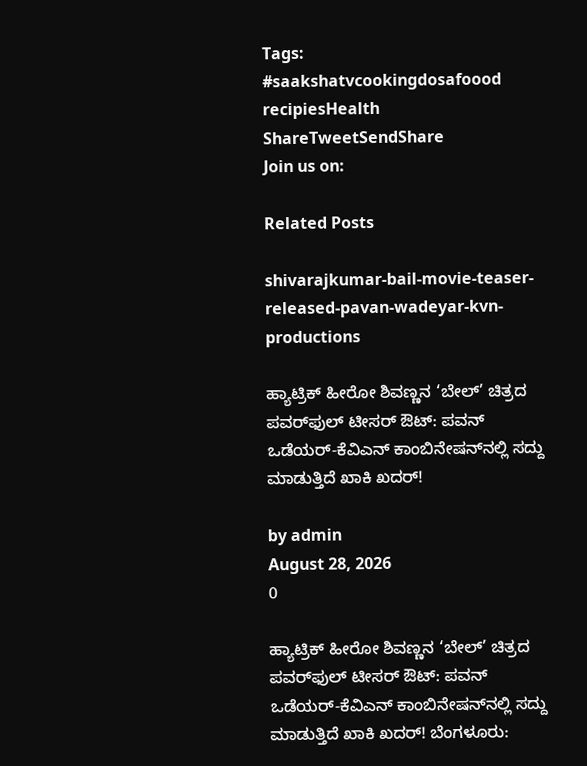Tags: #saakshatvcookingdosafoood recipiesHealth
ShareTweetSendShare
Join us on:

Related Posts

shivarajkumar-bail-movie-teaser-released-pavan-wadeyar-kvn-productions

ಹ್ಯಾಟ್ರಿಕ್ ಹೀರೋ ಶಿವಣ್ಣನ ‘ಬೇಲ್’ ಚಿತ್ರದ ಪವರ್‌ಫುಲ್ ಟೀಸರ್ ಔಟ್: ಪವನ್ ಒಡೆಯರ್-ಕೆವಿಎನ್ ಕಾಂಬಿನೇಷನ್‌ನಲ್ಲಿ ಸದ್ದು ಮಾಡುತ್ತಿದೆ ಖಾಕಿ ಖದರ್!

by admin
August 28, 2026
0

ಹ್ಯಾಟ್ರಿಕ್ ಹೀರೋ ಶಿವಣ್ಣನ ‘ಬೇಲ್’ ಚಿತ್ರದ ಪವರ್‌ಫುಲ್ ಟೀಸರ್ ಔಟ್: ಪವನ್ ಒಡೆಯರ್-ಕೆವಿಎನ್ ಕಾಂಬಿನೇಷನ್‌ನಲ್ಲಿ ಸದ್ದು ಮಾಡುತ್ತಿದೆ ಖಾಕಿ ಖದರ್! ಬೆಂಗಳೂರು: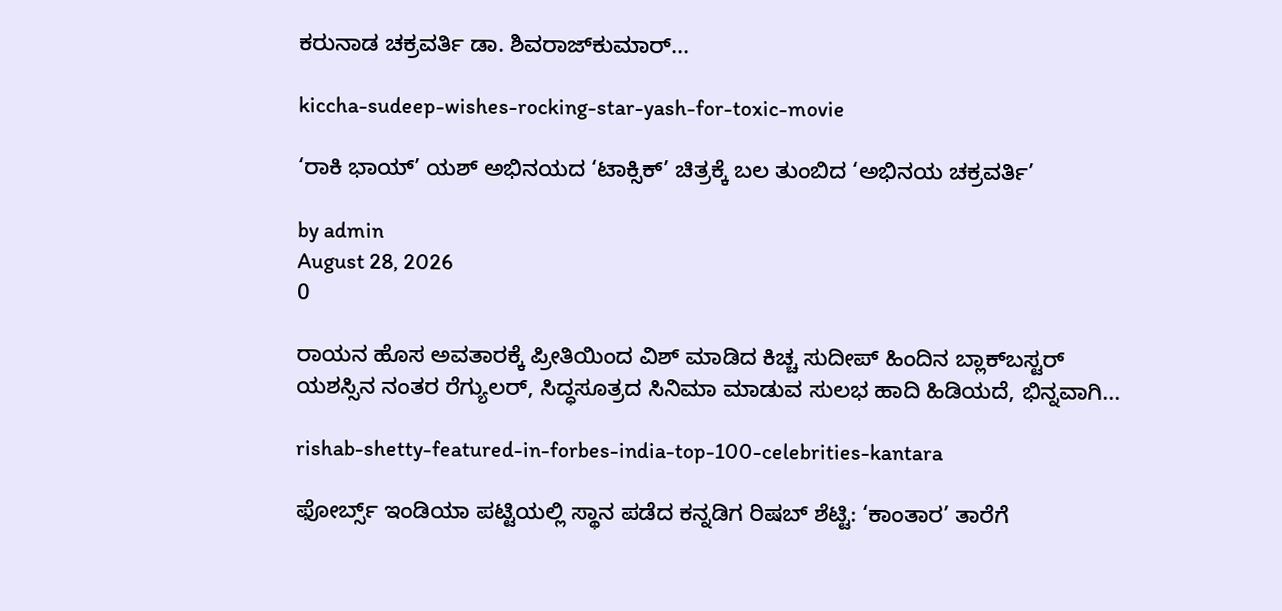ಕರುನಾಡ ಚಕ್ರವರ್ತಿ ಡಾ. ಶಿವರಾಜ್‌ಕುಮಾರ್...

kiccha-sudeep-wishes-rocking-star-yash-for-toxic-movie

‘ರಾಕಿ ಭಾಯ್’ ಯಶ್ ಅಭಿನಯದ ‘ಟಾಕ್ಸಿಕ್’ ಚಿತ್ರಕ್ಕೆ ಬಲ ತುಂಬಿದ ‘ಅಭಿನಯ ಚಕ್ರವರ್ತಿ’

by admin
August 28, 2026
0

ರಾಯನ ಹೊಸ ಅವತಾರಕ್ಕೆ ಪ್ರೀತಿಯಿಂದ ವಿಶ್ ಮಾಡಿದ ಕಿಚ್ಚ ಸುದೀಪ್ ಹಿಂದಿನ ಬ್ಲಾಕ್‌ಬಸ್ಟರ್ ಯಶಸ್ಸಿನ ನಂತರ ರೆಗ್ಯುಲರ್, ಸಿದ್ಧಸೂತ್ರದ ಸಿನಿಮಾ ಮಾಡುವ ಸುಲಭ ಹಾದಿ ಹಿಡಿಯದೆ, ಭಿನ್ನವಾಗಿ...

rishab-shetty-featured-in-forbes-india-top-100-celebrities-kantara

ಫೋರ್ಬ್ಸ್ ಇಂಡಿಯಾ ಪಟ್ಟಿಯಲ್ಲಿ ಸ್ಥಾನ ಪಡೆದ ಕನ್ನಡಿಗ ರಿಷಬ್ ಶೆಟ್ಟಿ: ‘ಕಾಂತಾರ’ ತಾರೆಗೆ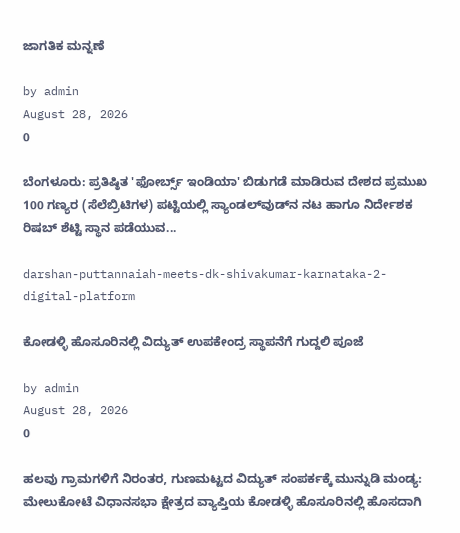ಜಾಗತಿಕ ಮನ್ನಣೆ

by admin
August 28, 2026
0

ಬೆಂಗಳೂರು: ಪ್ರತಿಷ್ಠಿತ 'ಫೋರ್ಬ್ಸ್ ಇಂಡಿಯಾ' ಬಿಡುಗಡೆ ಮಾಡಿರುವ ದೇಶದ ಪ್ರಮುಖ 100 ಗಣ್ಯರ (ಸೆಲೆಬ್ರಿಟಿಗಳ) ಪಟ್ಟಿಯಲ್ಲಿ ಸ್ಯಾಂಡಲ್‌ವುಡ್‌ನ ನಟ ಹಾಗೂ ನಿರ್ದೇಶಕ ರಿಷಬ್ ಶೆಟ್ಟಿ ಸ್ಥಾನ ಪಡೆಯುವ...

darshan-puttannaiah-meets-dk-shivakumar-karnataka-2-digital-platform

ಕೋಡಳ್ಳಿ ಹೊಸೂರಿನಲ್ಲಿ ವಿದ್ಯುತ್ ಉಪಕೇಂದ್ರ ಸ್ಥಾಪನೆಗೆ ಗುದ್ದಲಿ ಪೂಜೆ

by admin
August 28, 2026
0

ಹಲವು ಗ್ರಾಮಗಳಿಗೆ ನಿರಂತರ, ಗುಣಮಟ್ಟದ ವಿದ್ಯುತ್ ಸಂಪರ್ಕಕ್ಕೆ ಮುನ್ನುಡಿ ಮಂಡ್ಯ: ಮೇಲುಕೋಟೆ ವಿಧಾನಸಭಾ ಕ್ಷೇತ್ರದ ವ್ಯಾಪ್ತಿಯ ಕೋಡಳ್ಳಿ ಹೊಸೂರಿನಲ್ಲಿ ಹೊಸದಾಗಿ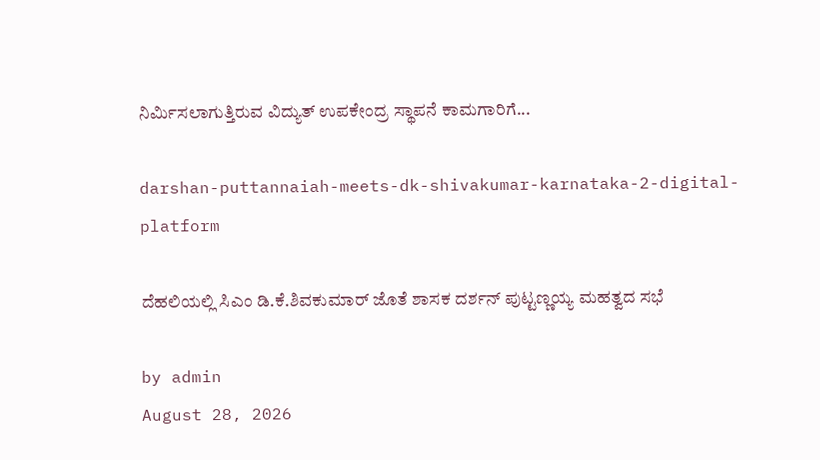ನಿರ್ಮಿಸಲಾಗುತ್ತಿರುವ ವಿದ್ಯುತ್ ಉಪಕೇಂದ್ರ ಸ್ಥಾಪನೆ ಕಾಮಗಾರಿಗೆ...

darshan-puttannaiah-meets-dk-shivakumar-karnataka-2-digital-platform

ದೆಹಲಿಯಲ್ಲಿ ಸಿಎಂ ಡಿ.ಕೆ.ಶಿವಕುಮಾರ್‌ ಜೊತೆ ಶಾಸಕ ದರ್ಶನ್ ಪುಟ್ಟಣ್ಣಯ್ಯ ಮಹತ್ವದ ಸಭೆ

by admin
August 28, 2026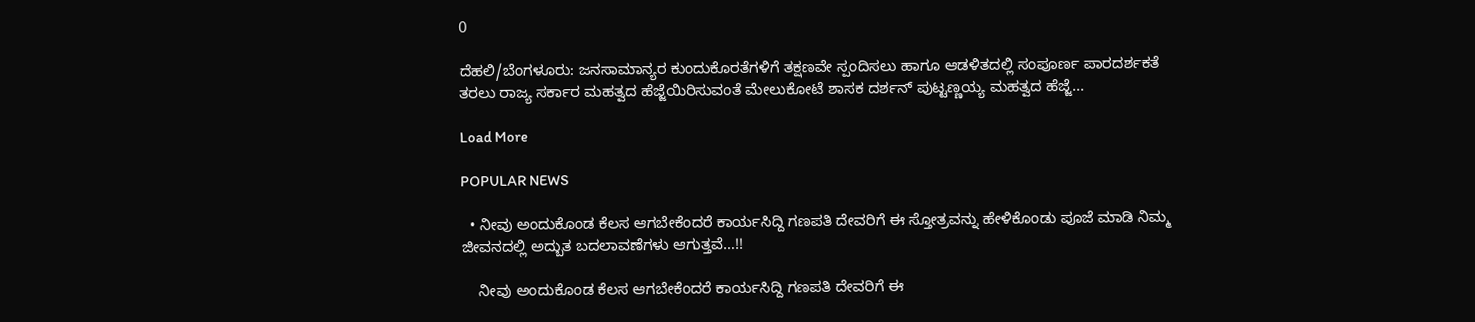0

ದೆಹಲಿ/ಬೆಂಗಳೂರು: ಜನಸಾಮಾನ್ಯರ ಕುಂದುಕೊರತೆಗಳಿಗೆ ತಕ್ಷಣವೇ ಸ್ಪಂದಿಸಲು ಹಾಗೂ ಆಡಳಿತದಲ್ಲಿ ಸಂಪೂರ್ಣ ಪಾರದರ್ಶಕತೆ ತರಲು ರಾಜ್ಯ ಸರ್ಕಾರ ಮಹತ್ವದ ಹೆಜ್ಜೆಯಿರಿಸುವಂತೆ ಮೇಲುಕೋಟೆ ಶಾಸಕ ದರ್ಶನ್‌ ಪುಟ್ಟಣ್ಣಯ್ಯ ಮಹತ್ವದ ಹೆಜ್ಜೆ...

Load More

POPULAR NEWS

  • ನೀವು ಅಂದುಕೊಂಡ ಕೆಲಸ ಆಗಬೇಕೆಂದರೆ ಕಾರ್ಯಸಿದ್ದಿ ಗಣಪತಿ ದೇವರಿಗೆ ಈ ಸ್ತೋತ್ರವನ್ನು ಹೇಳಿಕೊಂಡು ಪೂಜೆ ಮಾಡಿ ನಿಮ್ಮ ಜೀವನದಲ್ಲಿ ಅದ್ಬುತ ಬದಲಾವಣೆಗಳು ಆಗುತ್ತವೆ…!!

    ನೀವು ಅಂದುಕೊಂಡ ಕೆಲಸ ಆಗಬೇಕೆಂದರೆ ಕಾರ್ಯಸಿದ್ದಿ ಗಣಪತಿ ದೇವರಿಗೆ ಈ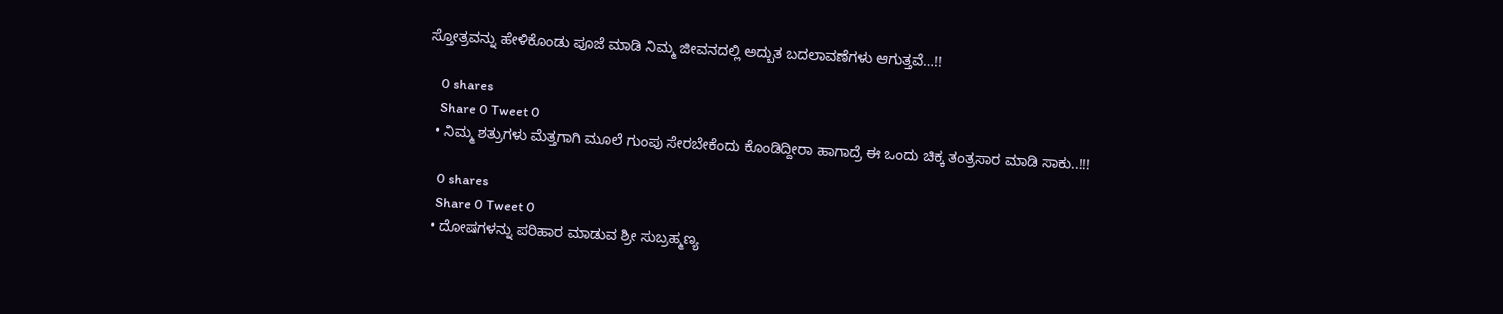ಸ್ತೋತ್ರವನ್ನು ಹೇಳಿಕೊಂಡು ಪೂಜೆ ಮಾಡಿ ನಿಮ್ಮ ಜೀವನದಲ್ಲಿ ಅದ್ಬುತ ಬದಲಾವಣೆಗಳು ಆಗುತ್ತವೆ…!!

    0 shares
    Share 0 Tweet 0
  • ನಿಮ್ಮ ಶತ್ರುಗಳು ಮೆತ್ತಗಾಗಿ ಮೂಲೆ ಗುಂಪು ಸೇರಬೇಕೆಂದು ಕೊಂಡಿದ್ದೀರಾ ಹಾಗಾದ್ರೆ ಈ ಒಂದು ಚಿಕ್ಕ ತಂತ್ರಸಾರ ಮಾಡಿ ಸಾಕು..!!!

    0 shares
    Share 0 Tweet 0
  • ದೋಷಗಳನ್ನು ಪರಿಹಾರ ಮಾಡುವ ಶ್ರೀ ಸುಬ್ರಹ್ಮಣ್ಯ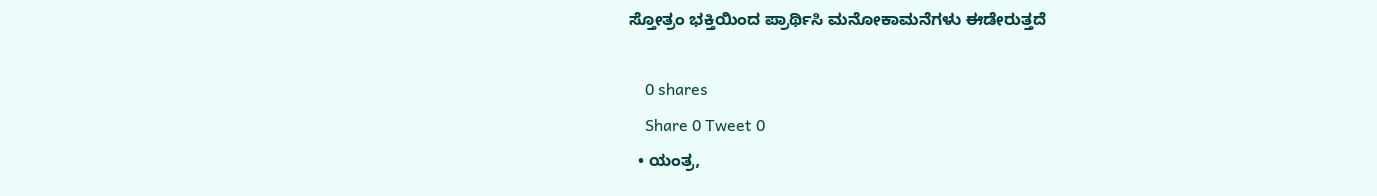ಸ್ತೋತ್ರಂ ಭಕ್ತಿಯಿಂದ ಪ್ರಾರ್ಥಿಸಿ ಮನೋಕಾಮನೆಗಳು ಈಡೇರುತ್ತದೆ

    0 shares
    Share 0 Tweet 0
  • ಯಂತ್ರ,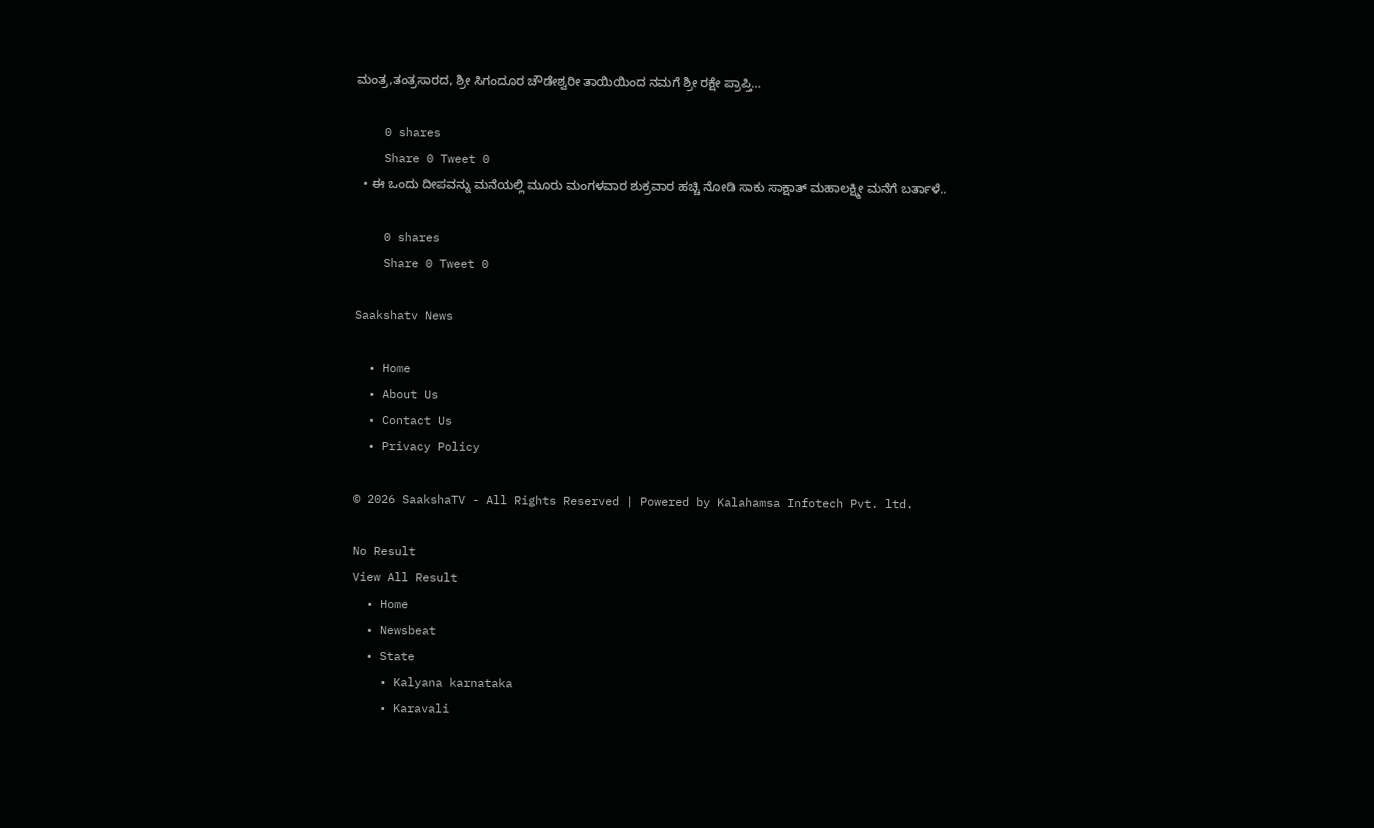ಮಂತ್ರ,ತಂತ್ರಸಾರದ, ಶ್ರೀ ಸಿಗಂದೂರ ಚೌಡೇಶ್ವರೀ ತಾಯಿಯಿಂದ ನಮಗೆ ಶ್ರೀ ರಕ್ಷೇ ಪ್ರಾಪ್ತಿ…

    0 shares
    Share 0 Tweet 0
  • ಈ ಒಂದು ದೀಪವನ್ನು ಮನೆಯಲ್ಲಿ ಮೂರು ಮಂಗಳವಾರ ಶುಕ್ರವಾರ ಹಚ್ಚಿ ನೋಡಿ ಸಾಕು ಸಾಕ್ಷಾತ್ ಮಹಾಲಕ್ಷ್ಮೀ ಮನೆಗೆ ಬರ್ತಾಳೆ..

    0 shares
    Share 0 Tweet 0

Saakshatv News

  • Home
  • About Us
  • Contact Us
  • Privacy Policy

© 2026 SaakshaTV - All Rights Reserved | Powered by Kalahamsa Infotech Pvt. ltd.

No Result
View All Result
  • Home
  • Newsbeat
  • State
    • Kalyana karnataka
    • Karavali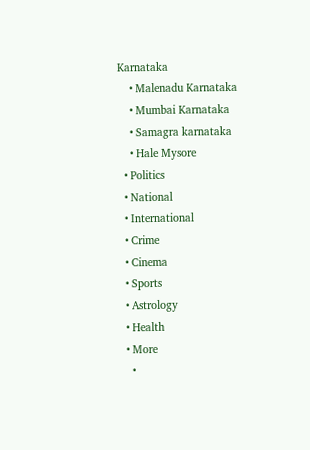Karnataka
    • Malenadu Karnataka
    • Mumbai Karnataka
    • Samagra karnataka
    • Hale Mysore
  • Politics
  • National
  • International
  • Crime
  • Cinema
  • Sports
  • Astrology
  • Health
  • More
    •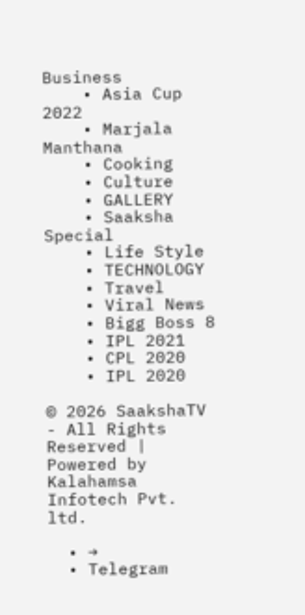Business
    • Asia Cup 2022
    • Marjala Manthana
    • Cooking
    • Culture
    • GALLERY
    • Saaksha Special
    • Life Style
    • TECHNOLOGY
    • Travel
    • Viral News
    • Bigg Boss 8
    • IPL 2021
    • CPL 2020
    • IPL 2020

© 2026 SaakshaTV - All Rights Reserved | Powered by Kalahamsa Infotech Pvt. ltd.

  • →
  • Telegram